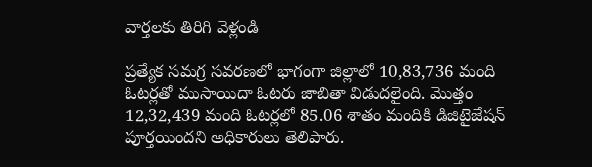వార్తలకు తిరిగి వెళ్లండి

ప్రత్యేక సమగ్ర సవరణలో భాగంగా జిల్లాలో 10,83,736 మంది ఓటర్లతో ముసాయిదా ఓటరు జాబితా విడుదలైంది. మొత్తం 12,32,439 మంది ఓటర్లలో 85.06 శాతం మందికి డిజిటైజేషన్ పూర్తయిందని అధికారులు తెలిపారు.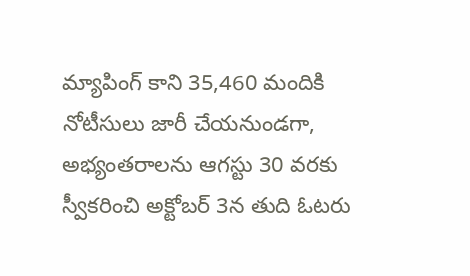మ్యాపింగ్ కాని 35,460 మందికి నోటీసులు జారీ చేయనుండగా, అభ్యంతరాలను ఆగస్టు 30 వరకు స్వీకరించి అక్టోబర్ 3న తుది ఓటరు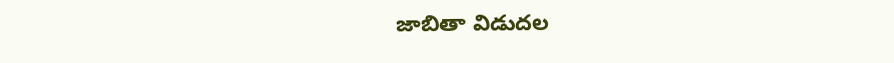జాబితా విడుదల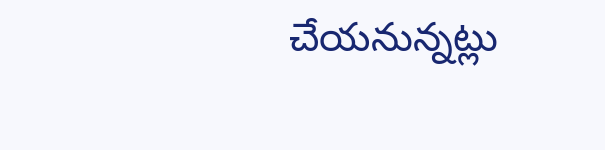చేయనున్నట్లు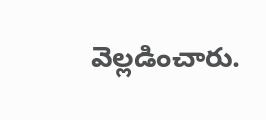వెల్లడించారు.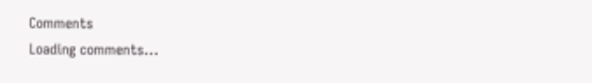Comments
Loading comments...